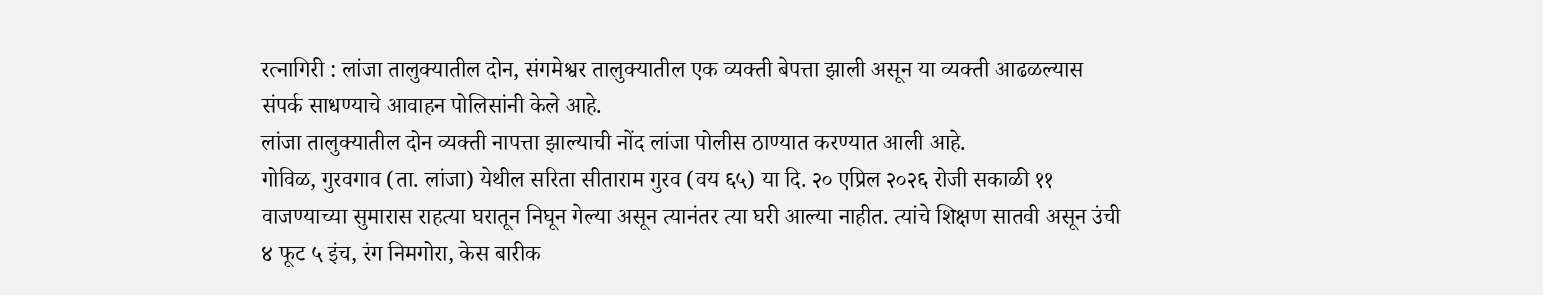रत्नागिरी : लांजा तालुक्यातील दोन, संगमेश्वर तालुक्यातील एक व्यक्ती बेपत्ता झाली असून या व्यक्ती आढळल्यास संपर्क साधण्याचे आवाहन पोलिसांनी केले आहे.
लांजा तालुक्यातील दोन व्यक्ती नापत्ता झाल्याची नोंद लांजा पोलीस ठाण्यात करण्यात आली आहे.
गोविळ, गुरवगाव (ता. लांजा) येथील सरिता सीताराम गुरव (वय ६५) या दि. २० एप्रिल २०२६ रोजी सकाळी ११ वाजण्याच्या सुमारास राहत्या घरातून निघून गेल्या असून त्यानंतर त्या घरी आल्या नाहीत. त्यांचे शिक्षण सातवी असून उंची ४ फूट ५ इंच, रंग निमगोरा, केस बारीक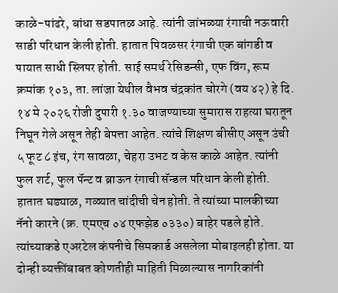काळे-पांढरे, बांधा सडपातळ आहे. त्यांनी जांभळ्या रंगाची नऊवारी साडी परिधान केली होती. हातात पिवळसर रंगाची एक बांगडी व पायात साधी स्लिपर होती. साई समर्थ रेसिडन्सी, एफ विंग, रूम क्रमांक १०३, ता. लांजा येथील वैभव चंद्रकांत चोरगे (वय ४२) हे दि. १४ मे २०२६ रोजी दुपारी १.३० वाजण्याच्या सुमारास राहत्या घरातून निघून गेले असून तेही बेपत्ता आहेत. त्यांचे शिक्षण बीसीए असून उंची ५ फूट ८ इंच, रंग सावळा, चेहरा उभट व केस काळे आहेत. त्यांनी फुल शर्ट, फुल पॅन्ट व ब्राऊन रंगाची सॅन्डल परिधान केली होती. हातात घड्याळ, गळ्यात चांदीची चेन होती. ते त्यांच्या मालकीच्या नॅनो कारने (क्र. एमएच ०४ एफझेड ०३३०) बाहेर पडले होते. त्यांच्याकडे एअरटेल कंपनीचे सिमकार्ड असलेला मोबाइलही होता. या दोन्ही व्यक्तींबाबत कोणतीही माहिती मिळाल्यास नागरिकांनी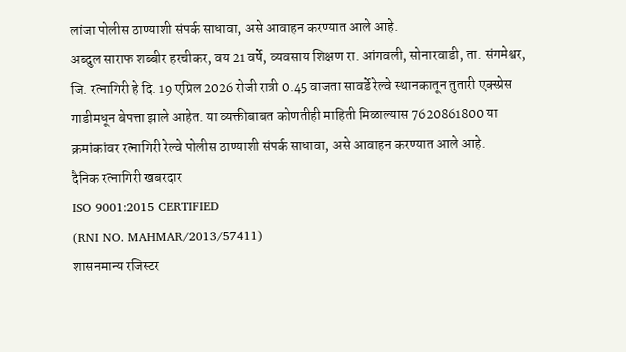लांजा पोलीस ठाण्याशी संपर्क साधावा, असे आवाहन करण्यात आले आहे.
अब्दुल साराफ शब्बीर हरचीकर, वय 21 वर्षे, व्यवसाय शिक्षण रा. आंगवली, सोनारवाडी, ता. संगमेश्वर, जि. रत्नागिरी हे दि. 19 एप्रिल 2026 रोजी रात्री 0.45 वाजता सावर्डे रेल्वे स्थानकातून तुतारी एक्स्प्रेस गाडीमधून बेपत्ता झाले आहेत. या व्यक्तीबाबत कोणतीही माहिती मिळाल्यास 7620861800 या क्रमांकांवर रत्नागिरी रेल्वे पोलीस ठाण्याशी संपर्क साधावा, असे आवाहन करण्यात आले आहे.
दैनिक रत्नागिरी खबरदार
ISO 9001:2015 CERTIFIED
(RNI NO. MAHMAR/2013/57411)
शासनमान्य रजिस्टर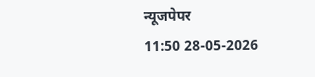न्यूजपेपर
11:50 28-05-2026